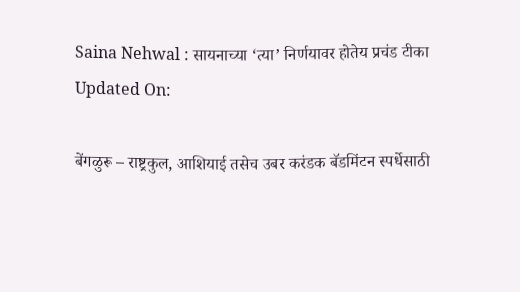Saina Nehwal : सायनाच्या ‘त्या’ निर्णयावर होतेय प्रचंड टीका
Updated On:

बेंगळुरू – राष्ट्रकुल, आशियाई तसेच उबर करंडक बॅडमिंटन स्पर्धेसाठी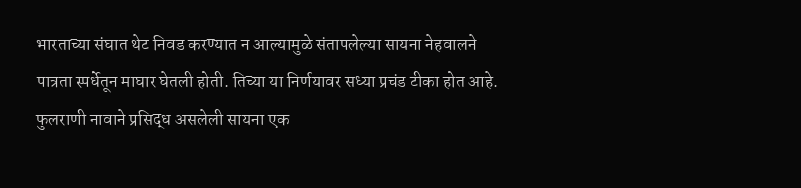भारताच्या संघात थेट निवड करण्यात न आल्यामुळे संतापलेल्या सायना नेहवालने पात्रता स्पर्धेतून माघार घेतली होती. तिच्या या निर्णयावर सध्या प्रचंड टीका होत आहे.
फुलराणी नावाने प्रसिद्ध असलेली सायना एक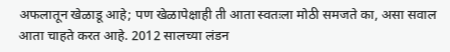अफलातून खेळाडू आहे; पण खेळापेक्षाही ती आता स्वतःला मोठी समजते का, असा सवाल आता चाहते करत आहे. 2012 सालच्या लंडन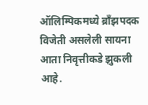ऑलिम्पिकमध्ये ब्रॉंझपदक विजेती असलेली सायना आता निवृत्तीकडे झुकली आहे.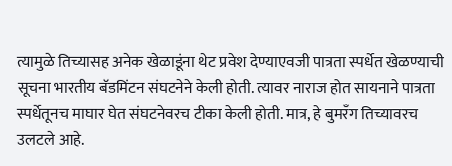त्यामुळे तिच्यासह अनेक खेळाडूंना थेट प्रवेश देण्याएवजी पात्रता स्पर्धेत खेळण्याची सूचना भारतीय बॅडमिंटन संघटनेने केली होती. त्यावर नाराज होत सायनाने पात्रता स्पर्धेतूनच माघार घेत संघटनेवरच टीका केली होती. मात्र, हे बुमरॅंग तिच्यावरच उलटले आहे.